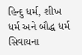હિન્દુ ધર્મ, શીખ ધર્મ અને બૌદ્ધ ધર્મ સિવાયના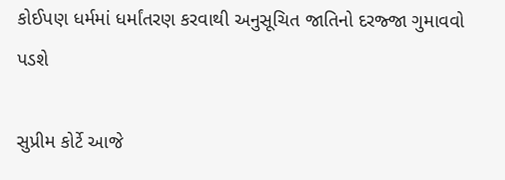કોઈપણ ધર્મમાં ધર્માંતરણ કરવાથી અનુસૂચિત જાતિનો દરજ્જા ગુમાવવો પડશે

સુપ્રીમ કોર્ટે આજે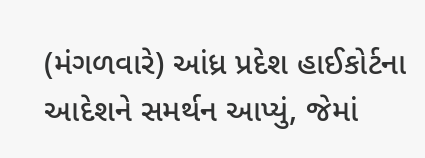(મંગળવારે) આંધ્ર પ્રદેશ હાઈકોર્ટના આદેશને સમર્થન આપ્યું, જેમાં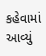કહેવામાં આવ્યું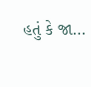હતું કે જા…